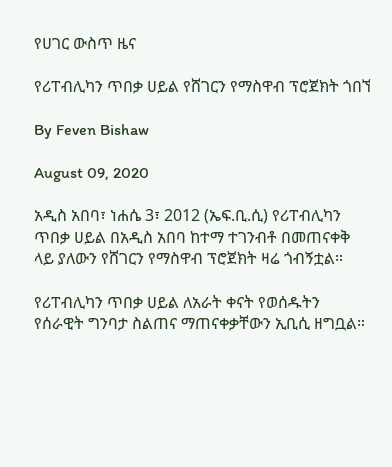የሀገር ውስጥ ዜና

የሪፐብሊካን ጥበቃ ሀይል የሸገርን የማስዋብ ፕሮጀክት ጎበኘ

By Feven Bishaw

August 09, 2020

አዲስ አበባ፣ ነሐሴ 3፣ 2012 (ኤፍ.ቢ.ሲ) የሪፐብሊካን ጥበቃ ሀይል በአዲስ አበባ ከተማ ተገንብቶ በመጠናቀቅ ላይ ያለውን የሸገርን የማስዋብ ፕሮጀክት ዛሬ ጎብኝቷል።

የሪፐብሊካን ጥበቃ ሀይል ለአራት ቀናት የወሰዱትን የሰራዊት ግንባታ ስልጠና ማጠናቀቃቸውን ኢቢሲ ዘግቧል።